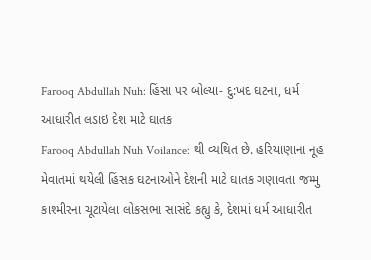Farooq Abdullah Nuh: હિંસા પર બોલ્યા- દુ:ખદ ઘટના, ધર્મ આધારીત લડાઇ દેશ માટે ઘાતક
Farooq Abdullah Nuh Voilance: થી વ્યથિત છે. હરિયાણાના નૂહ મેવાતમાં થયેલી હિંસક ઘટનાઓને દેશની માટે ઘાતક ગણાવતા જમ્મુ કાશ્મીરના ચૂટાયેલા લોકસભા સાસંદે કહ્યુ કે, દેશમાં ધર્મ આધારીત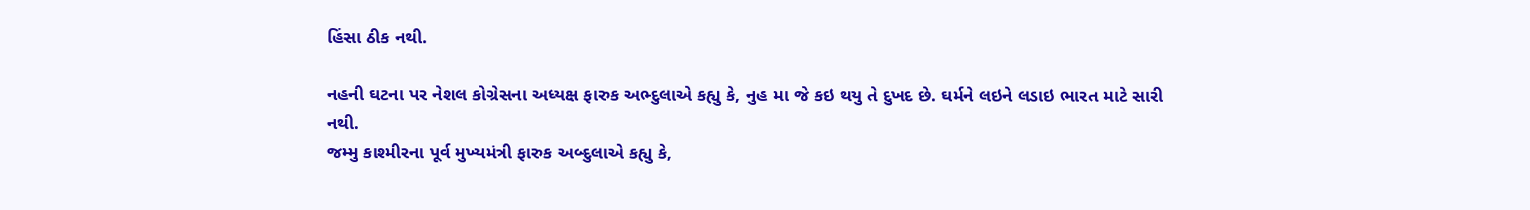હિંસા ઠીક નથી.

નહની ઘટના પર નેશલ કોગ્રેસના અધ્યક્ષ ફારુક અભ્દુલાએ કહ્યુ કે, નુહ મા જે કઇ થયુ તે દુખદ છે. ઘર્મને લઇને લડાઇ ભારત માટે સારી નથી.
જમ્મુ કાશ્મીરના પૂર્વ મુખ્યમંત્રી ફારુક અબ્દુલાએ કહ્યુ કે,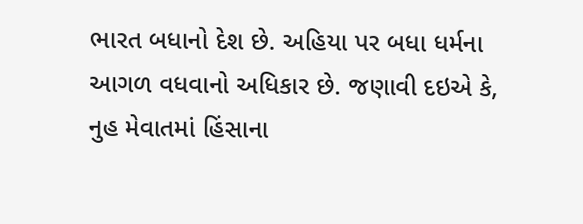ભારત બધાનો દેશ છે. અહિયા પર બધા ધર્મના આગળ વધવાનો અધિકાર છે. જણાવી દઇએ કે, નુહ મેવાતમાં હિંસાના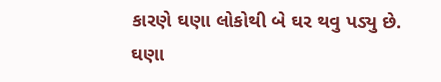કારણે ઘણા લોકોથી બે ઘર થવુ પડ્યુ છે.
ઘણા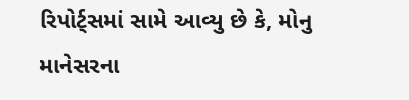રિપોર્ટ્સમાં સામે આવ્યુ છે કે, મોનુ માનેસરના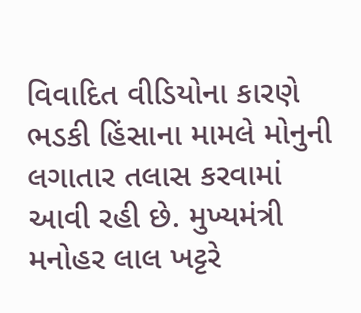વિવાદિત વીડિયોના કારણે ભડકી હિંસાના મામલે મોનુની લગાતાર તલાસ કરવામાં આવી રહી છે. મુખ્યમંત્રી મનોહર લાલ ખટ્ટરે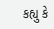કહ્યુ કે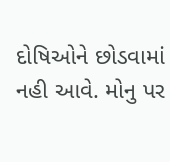દોષિઓને છોડવામાં નહી આવે. મોનુ પર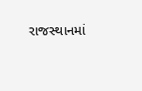રાજસ્થાનમાં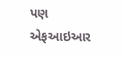પણ એફઆઇઆર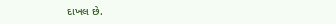દાખલ છે.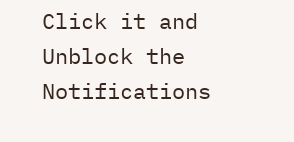Click it and Unblock the Notifications